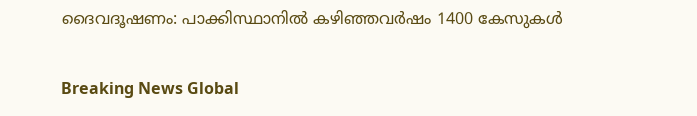ദൈവദൂഷണം: പാക്കിസ്ഥാനില്‍ കഴിഞ്ഞവര്‍ഷം 1400 കേസുകള്‍

Breaking News Global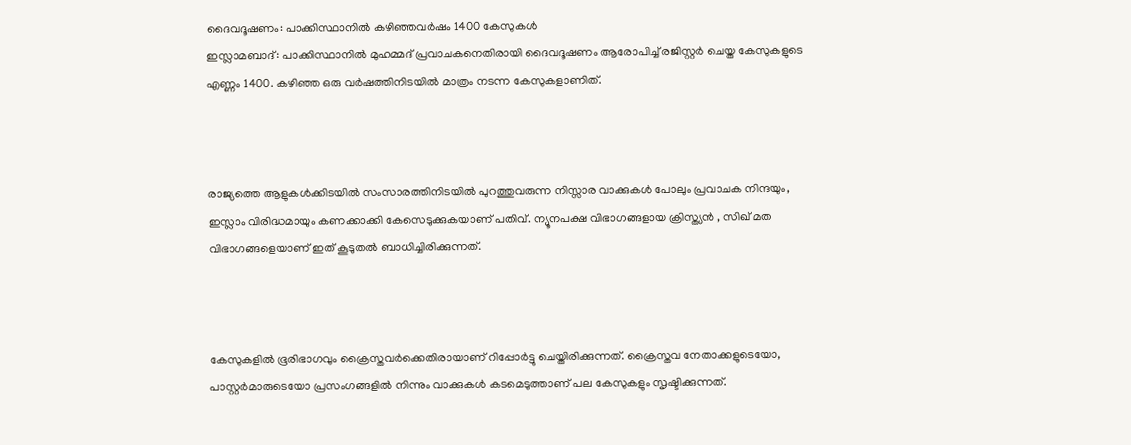ദൈവദൂഷണം: പാക്കിസ്ഥാനില്‍ കഴിഞ്ഞവര്‍ഷം 1400 കേസുകള്‍
ഇസ്ലാമബാദ്: പാക്കിസ്ഥാനില്‍ മുഹമ്മദ് പ്രവാചകനെതിരായി ദൈവദൂഷണം ആരോപിച്ച് രജിസ്റ്റര്‍ ചെയ്ത കേസുകളുടെ എണ്ണം 1400. കഴിഞ്ഞ ഒരു വര്‍ഷത്തിനിടയില്‍ മാത്രം നടന്ന കേസുകളാണിത്.



രാജ്യത്തെ ആളുകള്‍ക്കിടയില്‍ സംസാരത്തിനിടയില്‍ പുറത്തുവരുന്ന നിസ്സാര വാക്കുകള്‍ പോലും പ്രവാചക നിന്ദയും, ഇസ്ലാം വിരിദ്ധമായും കണക്കാക്കി കേസെടുക്കുകയാണ് പതിവ്. ന്യൂനപക്ഷ വിഭാഗങ്ങളായ ക്രിസ്ത്യന്‍ ‍, സിഖ് മത വിഭാഗങ്ങളെയാണ് ഇത് കൂടുതല്‍ ബാധിച്ചിരിക്കുന്നത്.



കേസുകളില്‍ ഭൂരിഭാഗവും ക്രൈസ്തവര്‍ക്കെതിരായാണ് റിപ്പോര്‍ട്ടു ചെയ്തിരിക്കുന്നത്. ക്രൈസ്തവ നേതാക്കളുടെയോ, പാസ്റ്റര്‍മാരുടെയോ പ്രസംഗങ്ങളില്‍ നിന്നും വാക്കുകള്‍ കടമെടുത്താണ് പല കേസുകളും സൃഷ്ടിക്കുന്നത്.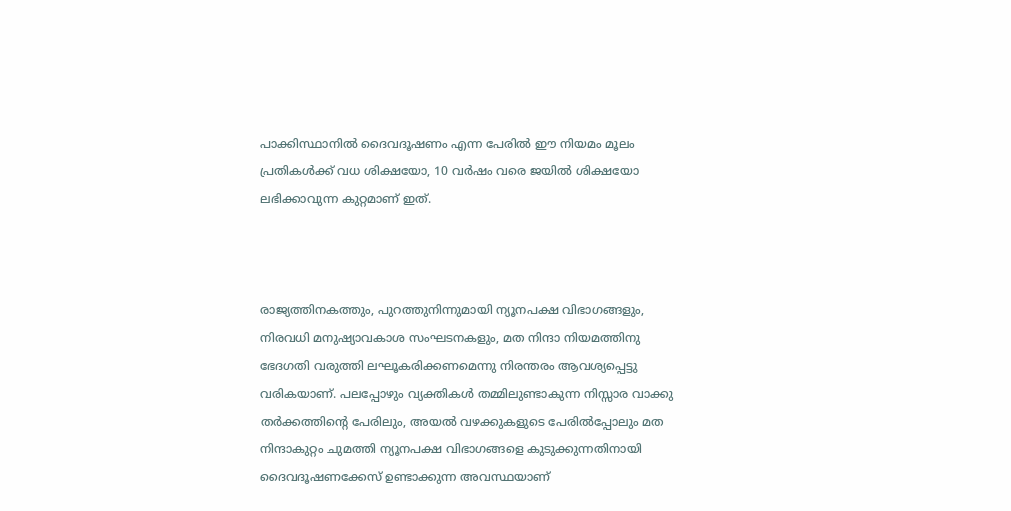പാക്കിസ്ഥാനില്‍ ദൈവദൂഷണം എന്ന പേരില്‍ ഈ നിയമം മൂലം പ്രതികള്‍ക്ക് വധ ശിക്ഷയോ, 10 വര്‍ഷം വരെ ജയില്‍ ശിക്ഷയോ ലഭിക്കാവുന്ന കുറ്റമാണ് ഇത്.



രാജ്യത്തിനകത്തും, പുറത്തുനിന്നുമായി ന്യൂനപക്ഷ വിഭാഗങ്ങളും, നിരവധി മനുഷ്യാവകാശ സംഘടനകളും, മത നിന്ദാ നിയമത്തിനു ഭേദഗതി വരുത്തി ലഘൂകരിക്കണമെന്നു നിരന്തരം ആവശ്യപ്പെട്ടു വരികയാണ്. പലപ്പോഴും വ്യക്തികള്‍ തമ്മിലുണ്ടാകുന്ന നിസ്സാര വാക്കു തര്‍ക്കത്തിന്റെ പേരിലും, അയല്‍ വഴക്കുകളുടെ പേരില്‍പ്പോലും മത നിന്ദാകുറ്റം ചുമത്തി ന്യൂനപക്ഷ വിഭാഗങ്ങളെ കുടുക്കുന്നതിനായി ദൈവദൂഷണക്കേസ് ഉണ്ടാക്കുന്ന അവസ്ഥയാണ്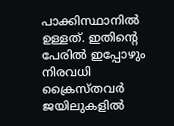പാക്കിസ്ഥാനില്‍ ഉള്ളത്‍. ഇതിന്റെ പേരില്‍ ഇപ്പോഴും നിരവധി ക്രൈസ്തവര്‍ ജയിലുകളില്‍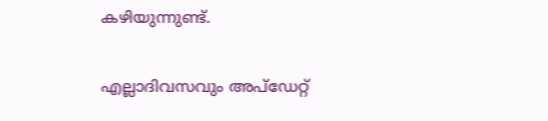കഴിയുന്നുണ്ട്.

എല്ലാദിവസവും അപ്ഡേറ്റ്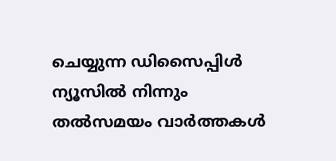ചെയ്യുന്ന ഡിസൈപ്പിൾ ന്യൂസിൽ നിന്നും തൽസമയം വാർത്തകൾ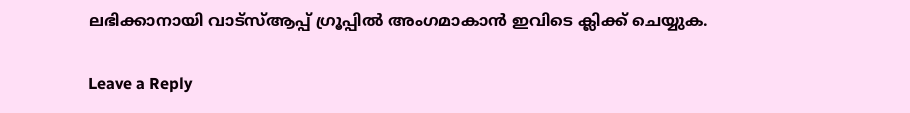ലഭിക്കാനായി വാട്സ്ആപ്പ് ഗ്രൂപ്പിൽ അംഗമാകാൻ ഇവിടെ ക്ലിക്ക് ചെയ്യുക.

Leave a Reply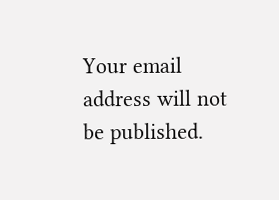Your email address will not be published.